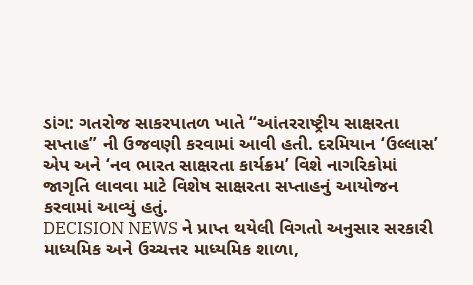ડાંગ: ગતરોજ સાકરપાતળ ખાતે “આંતરરાષ્ટ્રીય સાક્ષરતા સપ્તાહ” ની ઉજવણી કરવામાં આવી હતી. દરમિયાન ‘ઉલ્લાસ’ એપ અને ‘નવ ભારત સાક્ષરતા કાર્યક્રમ’ વિશે નાગરિકોમાં જાગૃતિ લાવવા માટે વિશેષ સાક્ષરતા સપ્તાહનું આયોજન કરવામાં આવ્યું હતું.
DECISION NEWS ને પ્રાપ્ત થયેલી વિગતો અનુસાર સરકારી માધ્યમિક અને ઉચ્ચત્તર માધ્યમિક શાળા,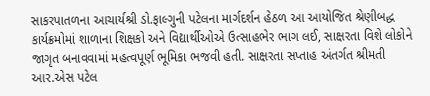સાકરપાતળના આચાર્યશ્રી ડો.ફાલ્ગુની પટેલના માર્ગદર્શન હેઠળ આ આયોજિત શ્રેણીબદ્ધ કાર્યક્રમોમાં શાળાના શિક્ષકો અને વિદ્યાર્થીઓએ ઉત્સાહભેર ભાગ લઈ, સાક્ષરતા વિશે લોકોને જાગૃત બનાવવામાં મહત્વપૂર્ણ ભૂમિકા ભજવી હતી. સાક્ષરતા સપ્તાહ અંતર્ગત શ્રીમતી આર.એસ પટેલ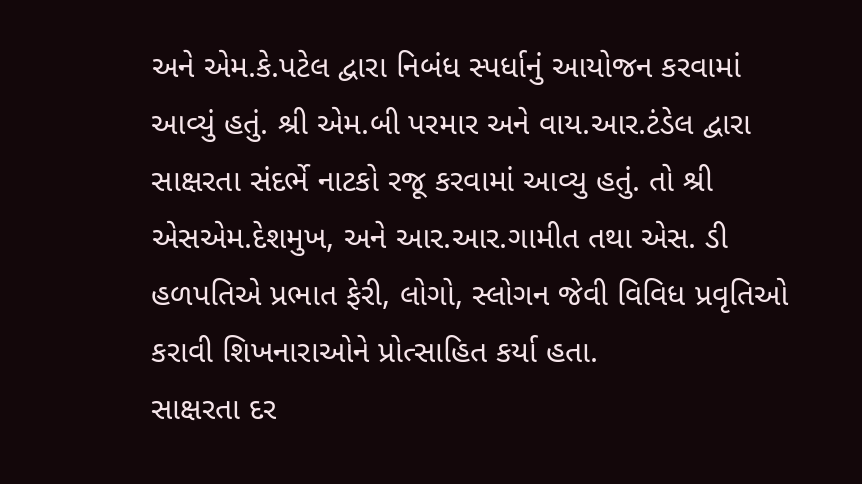અને એમ.કે.પટેલ દ્વારા નિબંધ સ્પર્ધાનું આયોજન કરવામાં આવ્યું હતું. શ્રી એમ.બી પરમાર અને વાય.આર.ટંડેલ દ્વારા સાક્ષરતા સંદર્ભે નાટકો રજૂ કરવામાં આવ્યુ હતું. તો શ્રી એસએમ.દેશમુખ, અને આર.આર.ગામીત તથા એસ. ડી હળપતિએ પ્રભાત ફેરી, લોગો, સ્લોગન જેવી વિવિધ પ્રવૃતિઓ કરાવી શિખનારાઓને પ્રોત્સાહિત કર્યા હતા.
સાક્ષરતા દર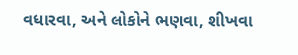વધારવા, અને લોકોને ભણવા, શીખવા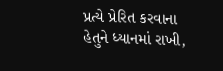પ્રત્યે પ્રેરિત કરવાના હેતુને ધ્યાનમાં રાખી,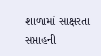શાળામાં સાક્ષરતા સપ્તાહની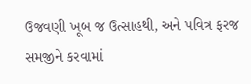ઉજવણી ખૂબ જ ઉત્સાહથી, અને પવિત્ર ફરજ સમજીને કરવામાં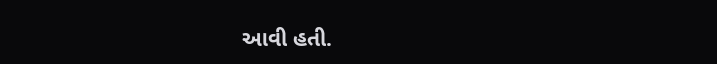આવી હતી.